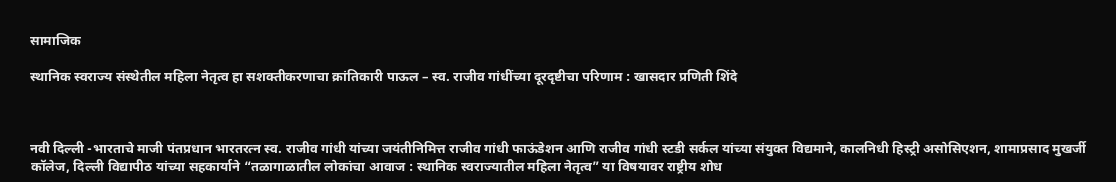सामाजिक

स्थानिक स्वराज्य संस्थेतील महिला नेतृत्व हा सशक्तीकरणाचा क्रांतिकारी पाऊल – स्व. राजीव गांधींच्या दूरदृष्टीचा परिणाम : खासदार प्रणिती शिंदे



नवी दिल्ली -भारताचे माजी पंतप्रधान भारतरत्न स्व. राजीव गांधी यांच्या जयंतीनिमित्त राजीव गांधी फाऊंडेशन आणि राजीव गांधी स्टडी सर्कल यांच्या संयुक्त विद्यमाने, कालनिधी हिस्ट्री असोसिएशन, शामाप्रसाद मुखर्जी कॉलेज, दिल्ली विद्यापीठ यांच्या सहकार्याने “तळागाळातील लोकांचा आवाज : स्थानिक स्वराज्यातील महिला नेतृत्व” या विषयावर राष्ट्रीय शोध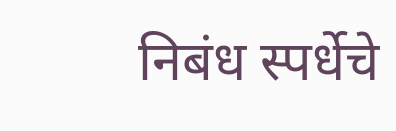निबंध स्पर्धेचे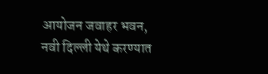आयोजन जवाहर भवन, नवी दिल्ली येथे करण्यात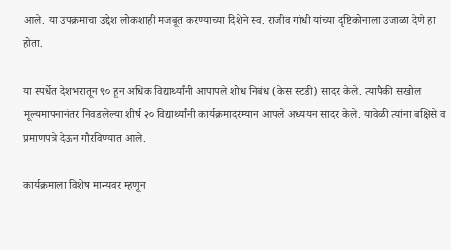आले. या उपक्रमाचा उद्देश लोकशाही मजबूत करण्याच्या दिशेने स्व. राजीव गांधी यांच्या दृष्टिकोनाला उजाळा देणे हा होता.

या स्पर्धेत देशभरातून ९० हून अधिक विद्यार्थ्यांनी आपापले शोध निबंध (केस स्टडी) सादर केले. त्यापैकी सखोल मूल्यमापनानंतर निवडलेल्या शीर्ष २० विद्यार्थ्यांनी कार्यक्रमादरम्यान आपले अध्ययन सादर केले. यावेळी त्यांना बक्षिसे व प्रमाणपत्रे देऊन गौरविण्यात आले.

कार्यक्रमाला विशेष मान्यवर म्हणून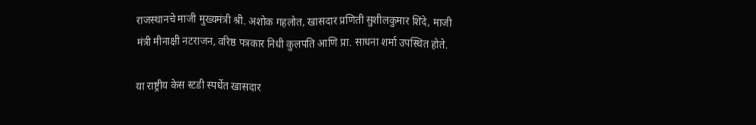राजस्थानचे माजी मुख्यमंत्री श्री. अशोक गहलोत, खासदार प्रणिती सुशीलकुमार शिंदे, माजी मंत्री मीनाक्षी नटराजन, वरिष्ठ पत्रकार निधी कुलपति आणि प्रा. साधना शर्मा उपस्थित होते.

या राष्ट्रीय केस स्टडी स्पर्धेत खासदार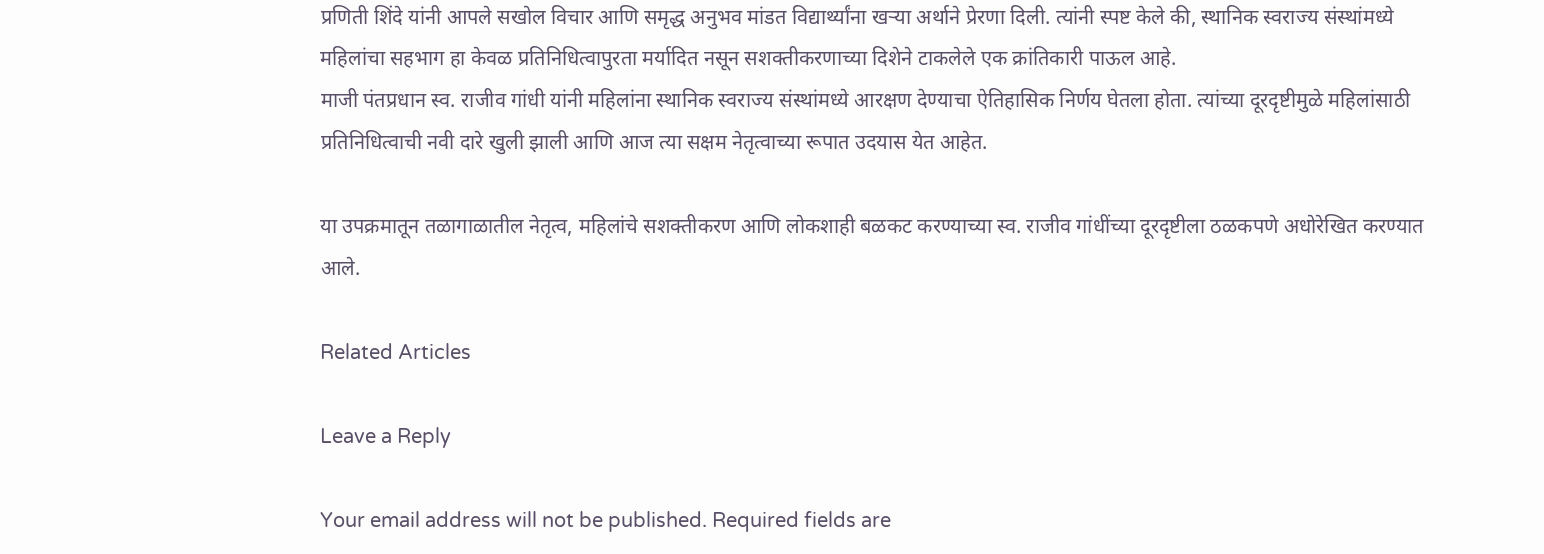प्रणिती शिंदे यांनी आपले सखोल विचार आणि समृद्ध अनुभव मांडत विद्यार्थ्यांना खऱ्या अर्थाने प्रेरणा दिली. त्यांनी स्पष्ट केले की, स्थानिक स्वराज्य संस्थांमध्ये महिलांचा सहभाग हा केवळ प्रतिनिधित्वापुरता मर्यादित नसून सशक्तीकरणाच्या दिशेने टाकलेले एक क्रांतिकारी पाऊल आहे.
माजी पंतप्रधान स्व. राजीव गांधी यांनी महिलांना स्थानिक स्वराज्य संस्थांमध्ये आरक्षण देण्याचा ऐतिहासिक निर्णय घेतला होता. त्यांच्या दूरदृष्टीमुळे महिलांसाठी प्रतिनिधित्वाची नवी दारे खुली झाली आणि आज त्या सक्षम नेतृत्वाच्या रूपात उदयास येत आहेत.

या उपक्रमातून तळागाळातील नेतृत्व, महिलांचे सशक्तीकरण आणि लोकशाही बळकट करण्याच्या स्व. राजीव गांधींच्या दूरदृष्टीला ठळकपणे अधोरेखित करण्यात आले.

Related Articles

Leave a Reply

Your email address will not be published. Required fields are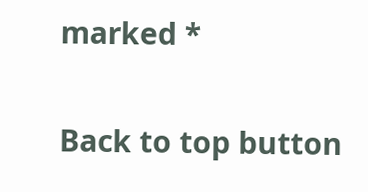marked *

Back to top button